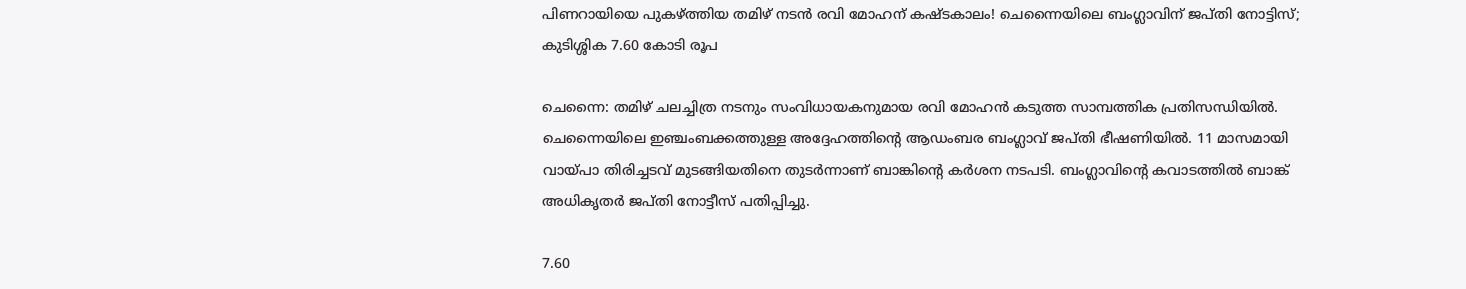പിണറായിയെ പുകഴ്ത്തിയ തമിഴ് നടൻ രവി മോഹന് കഷ്ടകാലം! ചെന്നൈയിലെ ബംഗ്ലാവിന് ജപ്തി നോട്ടിസ്; കുടിശ്ശിക 7.60 കോടി രൂപ

ചെന്നൈ: തമിഴ് ചലച്ചിത്ര നടനും സംവിധായകനുമായ രവി മോഹൻ കടുത്ത സാമ്പത്തിക പ്രതിസന്ധിയിൽ. ചെന്നൈയിലെ ഇഞ്ചംബക്കത്തുള്ള അദ്ദേഹത്തിന്റെ ആഡംബര ബംഗ്ലാവ് ജപ്തി ഭീഷണിയിൽ. 11 മാസമായി വായ്പാ തിരിച്ചടവ് മുടങ്ങിയതിനെ തുടർന്നാണ് ബാങ്കിന്റെ കർശന നടപടി. ബംഗ്ലാവിന്റെ കവാടത്തിൽ ബാങ്ക് അധികൃതർ ജപ്തി നോട്ടീസ് പതിപ്പിച്ചു.

7.60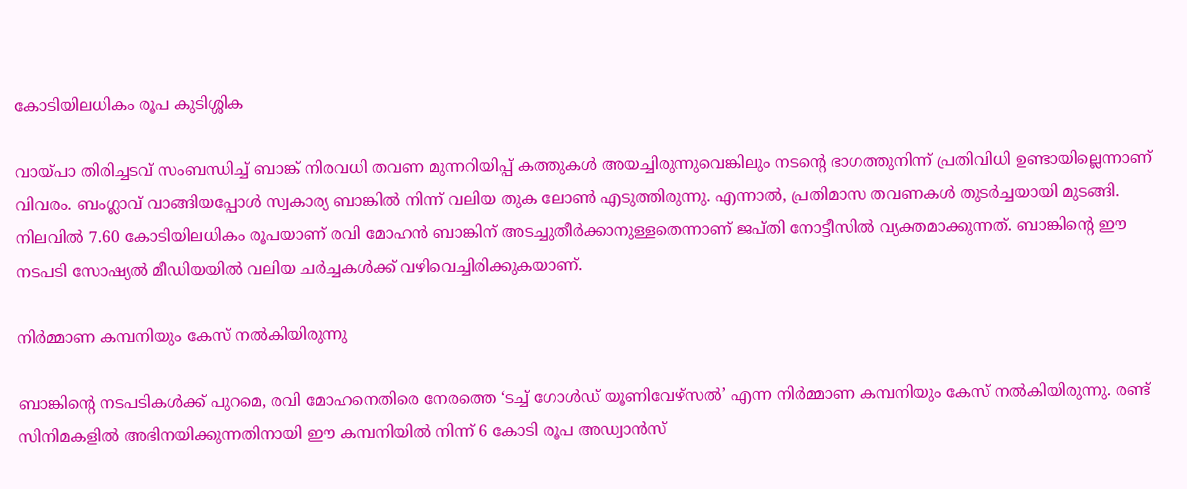കോടിയിലധികം രൂപ കുടിശ്ശിക

വായ്പാ തിരിച്ചടവ് സംബന്ധിച്ച് ബാങ്ക് നിരവധി തവണ മുന്നറിയിപ്പ് കത്തുകൾ അയച്ചിരുന്നുവെങ്കിലും നടന്റെ ഭാഗത്തുനിന്ന് പ്രതിവിധി ഉണ്ടായില്ലെന്നാണ് വിവരം. ബംഗ്ലാവ് വാങ്ങിയപ്പോൾ സ്വകാര്യ ബാങ്കിൽ നിന്ന് വലിയ തുക ലോൺ എടുത്തിരുന്നു. എന്നാൽ, പ്രതിമാസ തവണകൾ തുടർച്ചയായി മുടങ്ങി. നിലവിൽ 7.60 കോടിയിലധികം രൂപയാണ് രവി മോഹൻ ബാങ്കിന് അടച്ചുതീർക്കാനുള്ളതെന്നാണ് ജപ്തി നോട്ടീസിൽ വ്യക്തമാക്കുന്നത്. ബാങ്കിന്റെ ഈ നടപടി സോഷ്യൽ മീഡിയയിൽ വലിയ ചർച്ചകൾക്ക് വഴിവെച്ചിരിക്കുകയാണ്.

നിർമ്മാണ കമ്പനിയും കേസ് നൽകിയിരുന്നു

ബാങ്കിന്റെ നടപടികൾക്ക് പുറമെ, രവി മോഹനെതിരെ നേരത്തെ ‘ടച്ച് ഗോൾഡ് യൂണിവേഴ്സൽ’ എന്ന നിർമ്മാണ കമ്പനിയും കേസ് നൽകിയിരുന്നു. രണ്ട് സിനിമകളിൽ അഭിനയിക്കുന്നതിനായി ഈ കമ്പനിയിൽ നിന്ന് 6 കോടി രൂപ അഡ്വാൻസ്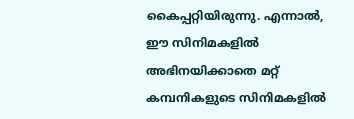കൈപ്പറ്റിയിരുന്നു. എന്നാൽ, ഈ സിനിമകളിൽ അഭിനയിക്കാതെ മറ്റ് കമ്പനികളുടെ സിനിമകളിൽ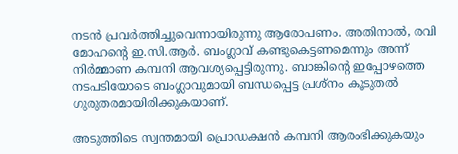നടൻ പ്രവർത്തിച്ചുവെന്നായിരുന്നു ആരോപണം. അതിനാൽ, രവി മോഹന്റെ ഇ.സി.ആർ. ബംഗ്ലാവ് കണ്ടുകെട്ടണമെന്നും അന്ന് നിർമ്മാണ കമ്പനി ആവശ്യപ്പെട്ടിരുന്നു. ബാങ്കിന്റെ ഇപ്പോഴത്തെ നടപടിയോടെ ബംഗ്ലാവുമായി ബന്ധപ്പെട്ട പ്രശ്നം കൂടുതൽ ഗുരുതരമായിരിക്കുകയാണ്.

അടുത്തിടെ സ്വന്തമായി പ്രൊഡക്ഷൻ കമ്പനി ആരംഭിക്കുകയും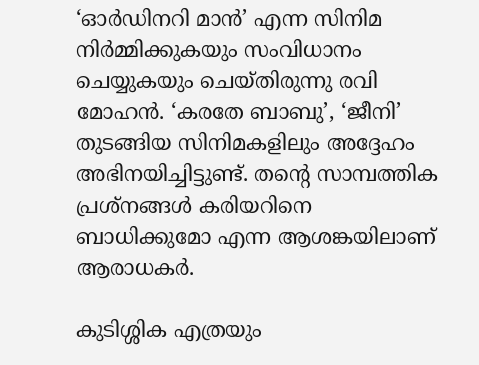‘ഓർഡിനറി മാൻ’ എന്ന സിനിമ നിർമ്മിക്കുകയും സംവിധാനം ചെയ്യുകയും ചെയ്തിരുന്നു രവി മോഹൻ. ‘കരതേ ബാബു’, ‘ജീനി’ തുടങ്ങിയ സിനിമകളിലും അദ്ദേഹം അഭിനയിച്ചിട്ടുണ്ട്. തന്റെ സാമ്പത്തിക പ്രശ്നങ്ങൾ കരിയറിനെ ബാധിക്കുമോ എന്ന ആശങ്കയിലാണ് ആരാധകർ.

കുടിശ്ശിക എത്രയും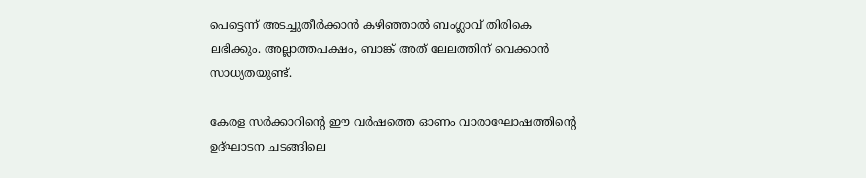പെട്ടെന്ന് അടച്ചുതീർക്കാൻ കഴിഞ്ഞാൽ ബംഗ്ലാവ് തിരികെ ലഭിക്കും. അല്ലാത്തപക്ഷം, ബാങ്ക് അത് ലേലത്തിന് വെക്കാൻ സാധ്യതയുണ്ട്.

കേരള സര്‍ക്കാറിന്റെ ഈ വർഷത്തെ ഓണം വാരാഘോഷത്തിന്റെ ഉദ്ഘാടന ചടങ്ങിലെ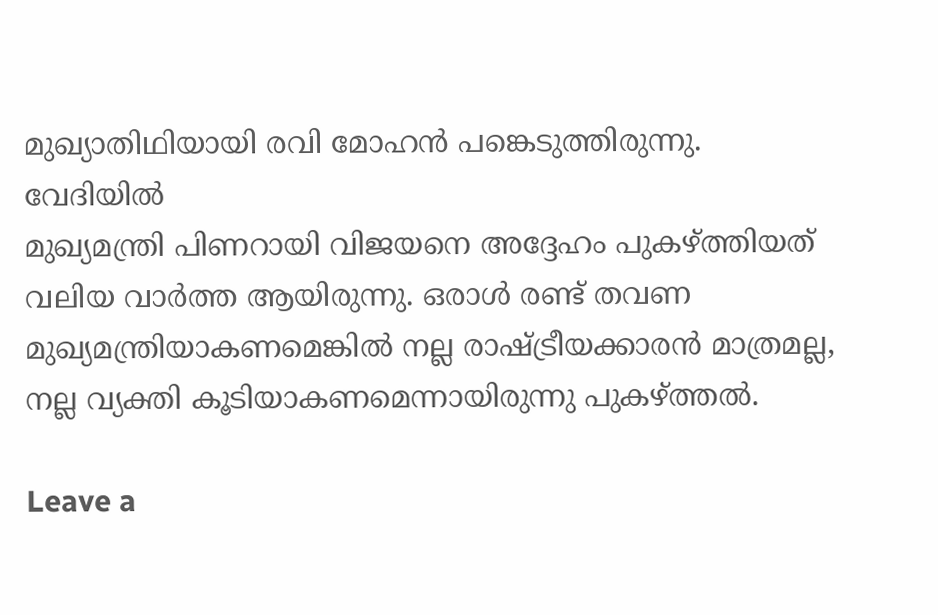മുഖ്യാതിഥിയായി രവി മോഹന്‍ പങ്കെടുത്തിരുന്നു. വേദിയിൽ
മുഖ്യമന്ത്രി പിണറായി വിജയനെ അദ്ദേഹം പുകഴ്ത്തിയത് വലിയ വാർത്ത ആയിരുന്നു. ഒരാള്‍ രണ്ട് തവണ മുഖ്യമന്ത്രിയാകണമെങ്കില്‍ നല്ല രാഷ്ട്രീയക്കാരന്‍ മാത്രമല്ല, നല്ല വ്യക്തി കൂടിയാകണമെന്നായിരുന്നു പുകഴ്ത്തൽ.

Leave a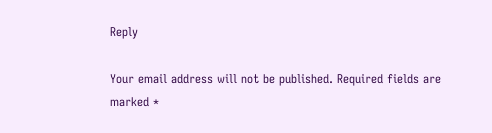Reply

Your email address will not be published. Required fields are marked *